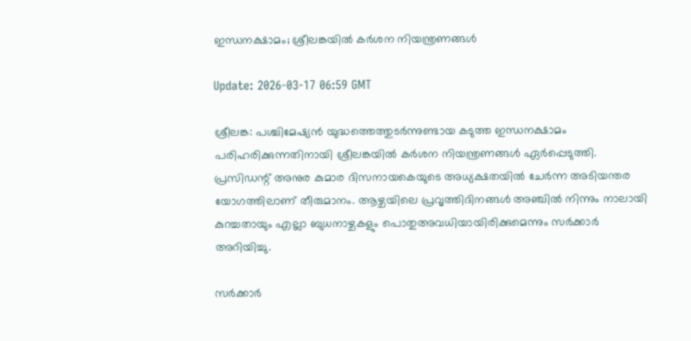ഇന്ധനക്ഷാമം; ശ്രീലങ്കയില്‍ കര്‍ശന നിയന്ത്രണങ്ങള്‍

Update: 2026-03-17 06:59 GMT

ശ്രീലങ്ക: പശ്ചിമേഷ്യന്‍ യുദ്ധത്തെത്തുടര്‍ന്നുണ്ടായ കടുത്ത ഇന്ധനക്ഷാമം പരിഹരിക്കുന്നതിനായി ശ്രീലങ്കയില്‍ കര്‍ശന നിയന്ത്രണങ്ങള്‍ ഏര്‍പ്പെടുത്തി. പ്രസിഡന്റ് അനുര കുമാര ദിസനായകെയുടെ അധ്യക്ഷതയില്‍ ചേര്‍ന്ന അടിയന്തര യോഗത്തിലാണ് തീരുമാനം. ആഴ്ചയിലെ പ്രവൃത്തിദിനങ്ങള്‍ അഞ്ചില്‍ നിന്നും നാലായി കുറച്ചതായും എല്ലാ ബുധനാഴ്ചകളും പൊതുഅവധിയായിരിക്കുമെന്നും സര്‍ക്കാര്‍ അറിയിച്ചു.

സര്‍ക്കാര്‍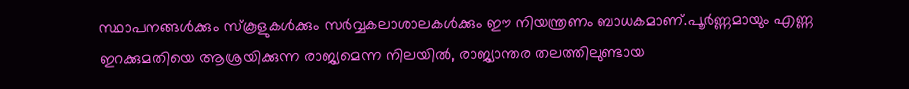സ്ഥാപനങ്ങള്‍ക്കും സ്‌കൂളുകള്‍ക്കും സര്‍വ്വകലാശാലകള്‍ക്കും ഈ നിയന്ത്രണം ബാധകമാണ്.പൂര്‍ണ്ണമായും എണ്ണ ഇറക്കുമതിയെ ആശ്രയിക്കുന്ന രാജ്യമെന്ന നിലയില്‍, രാജ്യാന്തര തലത്തിലുണ്ടായ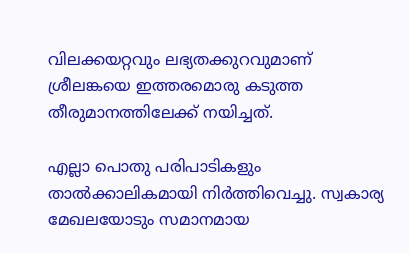വിലക്കയറ്റവും ലഭ്യതക്കുറവുമാണ് ശ്രീലങ്കയെ ഇത്തരമൊരു കടുത്ത തീരുമാനത്തിലേക്ക് നയിച്ചത്.

എല്ലാ പൊതു പരിപാടികളും താല്‍ക്കാലികമായി നിര്‍ത്തിവെച്ചു. സ്വകാര്യ മേഖലയോടും സമാനമായ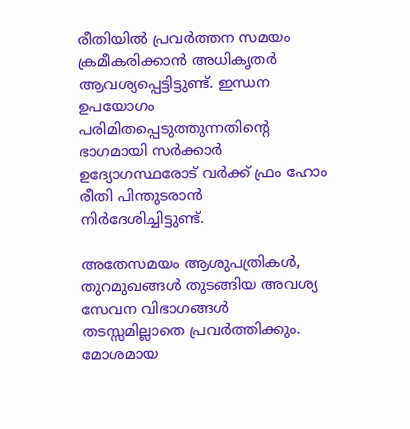രീതിയില്‍ പ്രവര്‍ത്തന സമയം ക്രമീകരിക്കാന്‍ അധികൃതര്‍ ആവശ്യപ്പെട്ടിട്ടുണ്ട്. ഇന്ധന ഉപയോഗം പരിമിതപ്പെടുത്തുന്നതിന്റെ ഭാഗമായി സര്‍ക്കാര്‍ ഉദ്യോഗസ്ഥരോട് വര്‍ക്ക് ഫ്രം ഹോം രീതി പിന്തുടരാന്‍ നിര്‍ദേശിച്ചിട്ടുണ്ട്.

അതേസമയം ആശുപത്രികള്‍, തുറമുഖങ്ങള്‍ തുടങ്ങിയ അവശ്യ സേവന വിഭാഗങ്ങള്‍ തടസ്സമില്ലാതെ പ്രവര്‍ത്തിക്കും. മോശമായ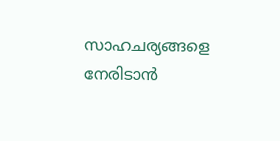സാഹചര്യങ്ങളെ നേരിടാന്‍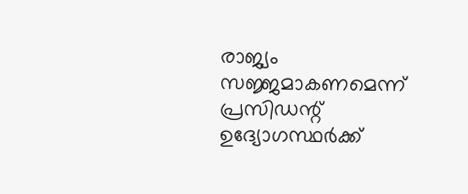രാജ്യം സജ്ജമാകണമെന്ന് പ്രസിഡന്റ് ഉദ്യോഗസ്ഥര്‍ക്ക്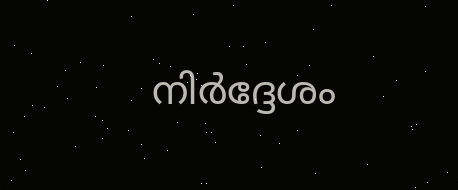നിര്‍ദ്ദേശം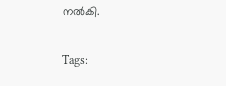നല്‍കി.

Tags: